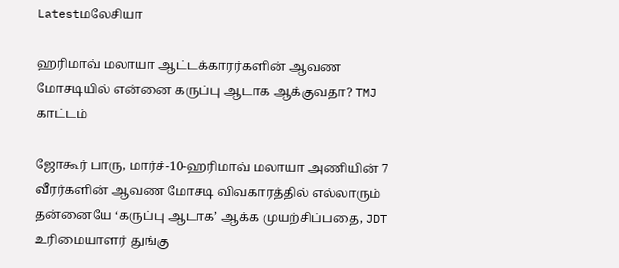Latestமலேசியா

ஹரிமாவ் மலாயா ஆட்டக்காரர்களின் ஆவண மோசடியில் என்னை கருப்பு ஆடாக ஆக்குவதா? TMJ காட்டம்

ஜோகூர் பாரு, மார்ச்-10-ஹரிமாவ் மலாயா அணியின் 7 வீரர்களின் ஆவண மோசடி விவகாரத்தில் எல்லாரும் தன்னையே ‘கருப்பு ஆடாக’ ஆக்க முயற்சிப்பதை, JDT உரிமையாளர் துங்கு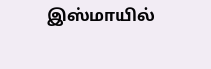இஸ்மாயில்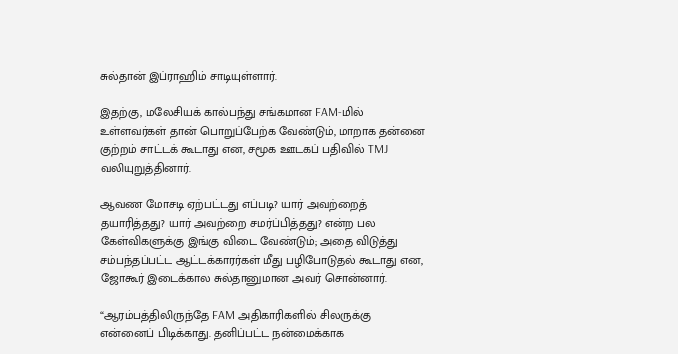சுல்தான் இப்ராஹிம் சாடியுள்ளார்.

இதற்கு, மலேசியக் கால்பந்து சங்கமான FAM-மில் உள்ளவர்கள் தான் பொறுப்பேற்க வேண்டும், மாறாக தன்னை குற்றம் சாட்டக் கூடாது என, சமூக ஊடகப் பதிவில் TMJ வலியுறுத்தினார்.

ஆவண மோசடி ஏற்பட்டது எப்படி? யார் அவற்றைத் தயாரித்தது? யார் அவற்றை சமர்ப்பித்தது? என்ற பல கேள்விகளுக்கு இங்கு விடை வேண்டும்; அதை விடுத்து சம்பந்தப்பட்ட ஆட்டக்காரர்கள் மீது பழிபோடுதல் கூடாது என, ஜோகூர் இடைக்கால சுல்தானுமான அவர் சொன்னார்.

“ஆரம்பத்திலிருந்தே FAM அதிகாரிகளில் சிலருக்கு என்னைப் பிடிக்காது. தனிப்பட்ட நன்மைக்காக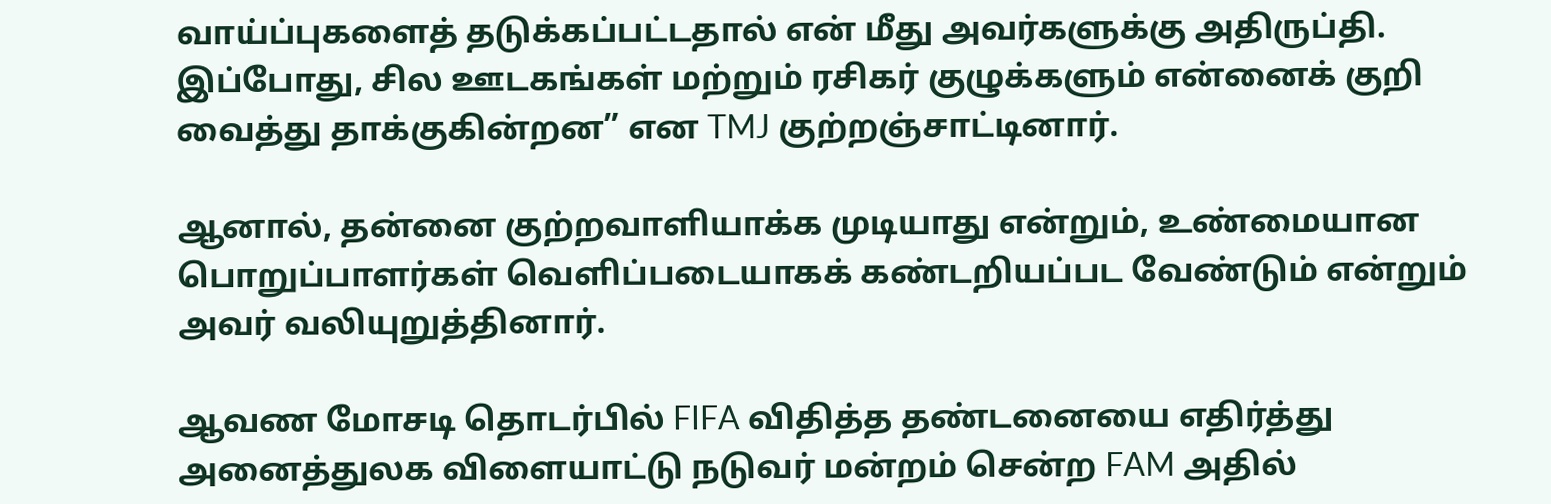வாய்ப்புகளைத் தடுக்கப்பட்டதால் என் மீது அவர்களுக்கு அதிருப்தி. இப்போது, சில ஊடகங்கள் மற்றும் ரசிகர் குழுக்களும் என்னைக் குறி வைத்து தாக்குகின்றன” என TMJ குற்றஞ்சாட்டினார்.

ஆனால், தன்னை குற்றவாளியாக்க முடியாது என்றும், உண்மையான பொறுப்பாளர்கள் வெளிப்படையாகக் கண்டறியப்பட வேண்டும் என்றும் அவர் வலியுறுத்தினார்.

ஆவண மோசடி தொடர்பில் FIFA விதித்த தண்டனையை எதிர்த்து அனைத்துலக விளையாட்டு நடுவர் மன்றம் சென்ற FAM அதில்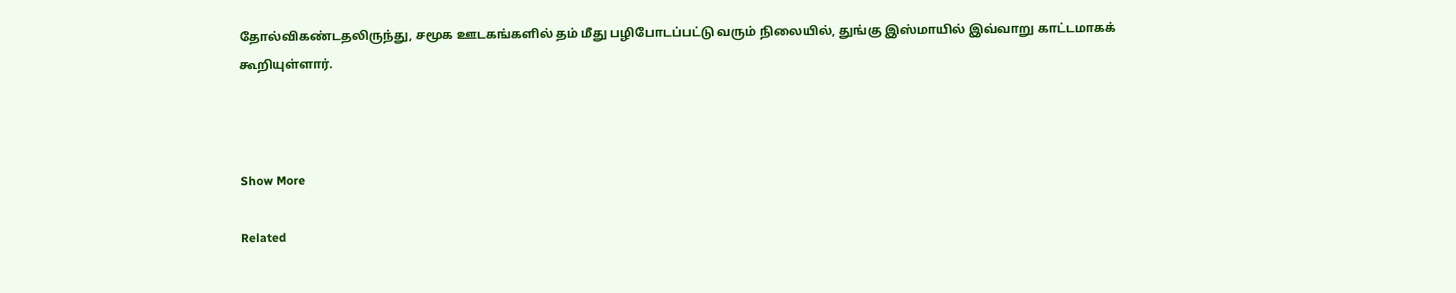தோல்விகண்டதலிருந்து, சமூக ஊடகங்களில் தம் மீது பழிபோடப்பட்டு வரும் நிலையில், துங்கு இஸ்மாயில் இவ்வாறு காட்டமாகக் கூறியுள்ளார்.



Show More

Related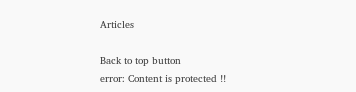Articles

Back to top button
error: Content is protected !!